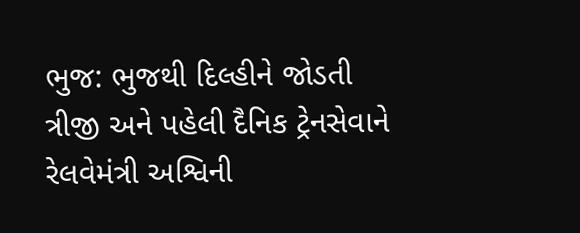ભુજ: ભુજથી દિલ્હીને જોડતી ત્રીજી અને પહેલી દૈનિક ટ્રેનસેવાને રેલવેમંત્રી અશ્વિની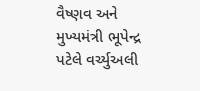વૈષ્ણવ અને મુખ્યમંત્રી ભૂપેન્દ્ર પટેલે વર્ચ્યુઅલી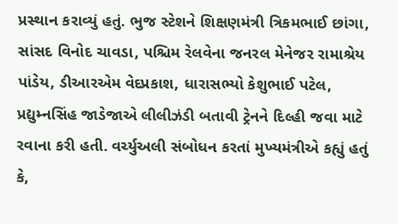પ્રસ્થાન કરાવ્યું હતું. ભુજ સ્ટેશને શિક્ષણમંત્રી ત્રિકમભાઈ છાંગા, સાંસદ વિનોદ ચાવડા, પશ્ચિમ રેલવેના જનરલ મેનેજર રામાશ્રેય પાંડેય, ડીઆરએમ વેદપ્રકાશ, ધારાસભ્યો કેશુભાઈ પટેલ, પ્રદ્યુમ્નસિંહ જાડેજાએ લીલીઝંડી બતાવી ટ્રેનને દિલ્હી જવા માટે રવાના કરી હતી. વર્ચ્યુઅલી સંબોધન કરતાં મુખ્યમંત્રીએ કહ્યું હતું કે,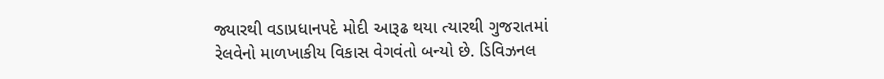જ્યારથી વડાપ્રધાનપદે મોદી આરૂઢ થયા ત્યારથી ગુજરાતમાં રેલવેનો માળખાકીય વિકાસ વેગવંતો બન્યો છે. ડિવિઝનલ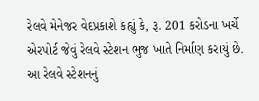રેલવે મેનેજર વેદપ્રકાશે કહ્યું કે, રૂ. 201 કરોડના ખર્ચે એરપોર્ટ જેવું રેલવે સ્ટેશન ભુજ ખાતે નિર્માણ કરાયું છે. આ રેલવે સ્ટેશનનું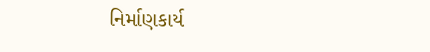નિર્માણકાર્ય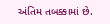અંતિમ તબક્કામાં છે.